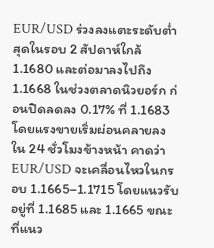EUR/USD ร่วงลงแตะระดับต่ำสุดในรอบ 2 สัปดาห์ใกล้ 1.1680 และต่อมาลงไปถึง 1.1668 ในช่วงตลาดนิวยอร์ก ก่อนปิดลดลง 0.17% ที่ 1.1683 โดยแรงขายเริ่มผ่อนคลายลง
ใน 24 ชั่วโมงข้างหน้า คาดว่า EUR/USD จะเคลื่อนไหวในกรอบ 1.1665–1.1715 โดยแนวรับอยู่ที่ 1.1685 และ 1.1665 ขณะที่แนว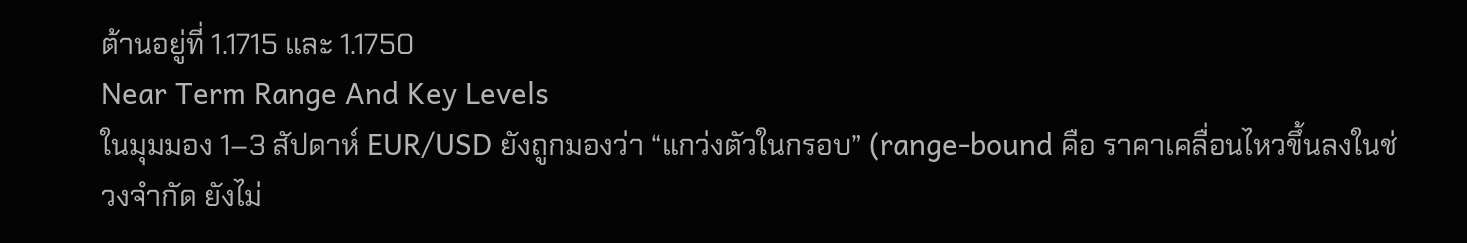ต้านอยู่ที่ 1.1715 และ 1.1750
Near Term Range And Key Levels
ในมุมมอง 1–3 สัปดาห์ EUR/USD ยังถูกมองว่า “แกว่งตัวในกรอบ” (range-bound คือ ราคาเคลื่อนไหวขึ้นลงในช่วงจำกัด ยังไม่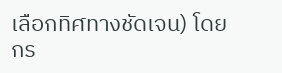เลือกทิศทางชัดเจน) โดยกร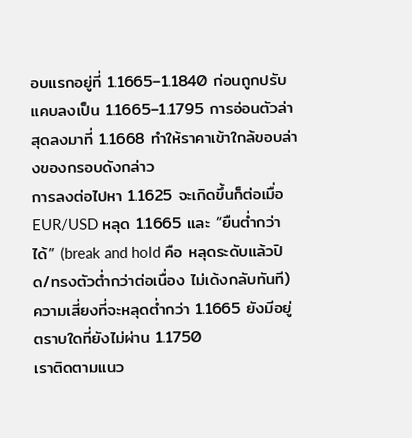อบแรกอยู่ที่ 1.1665–1.1840 ก่อนถูกปรับแคบลงเป็น 1.1665–1.1795 การอ่อนตัวล่าสุดลงมาที่ 1.1668 ทำให้ราคาเข้าใกล้ขอบล่างของกรอบดังกล่าว
การลงต่อไปหา 1.1625 จะเกิดขึ้นก็ต่อเมื่อ EUR/USD หลุด 1.1665 และ “ยืนต่ำกว่าได้” (break and hold คือ หลุดระดับแล้วปิด/ทรงตัวต่ำกว่าต่อเนื่อง ไม่เด้งกลับทันที) ความเสี่ยงที่จะหลุดต่ำกว่า 1.1665 ยังมีอยู่ ตราบใดที่ยังไม่ผ่าน 1.1750
เราติดตามแนว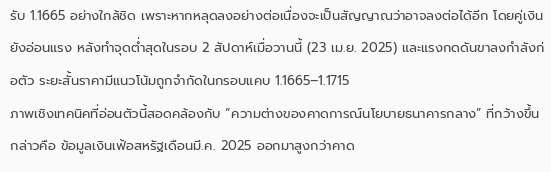รับ 1.1665 อย่างใกล้ชิด เพราะหากหลุดลงอย่างต่อเนื่องจะเป็นสัญญาณว่าอาจลงต่อได้อีก โดยคู่เงินยังอ่อนแรง หลังทำจุดต่ำสุดในรอบ 2 สัปดาห์เมื่อวานนี้ (23 เม.ย. 2025) และแรงกดดันขาลงกำลังก่อตัว ระยะสั้นราคามีแนวโน้มถูกจำกัดในกรอบแคบ 1.1665–1.1715
ภาพเชิงเทคนิคที่อ่อนตัวนี้สอดคล้องกับ “ความต่างของคาดการณ์นโยบายธนาคารกลาง” ที่กว้างขึ้น กล่าวคือ ข้อมูลเงินเฟ้อสหรัฐเดือนมี.ค. 2025 ออกมาสูงกว่าคาด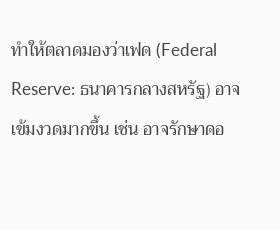ทำให้ตลาดมองว่าเฟด (Federal Reserve: ธนาคารกลางสหรัฐ) อาจเข้มงวดมากขึ้น เช่น อาจรักษาดอ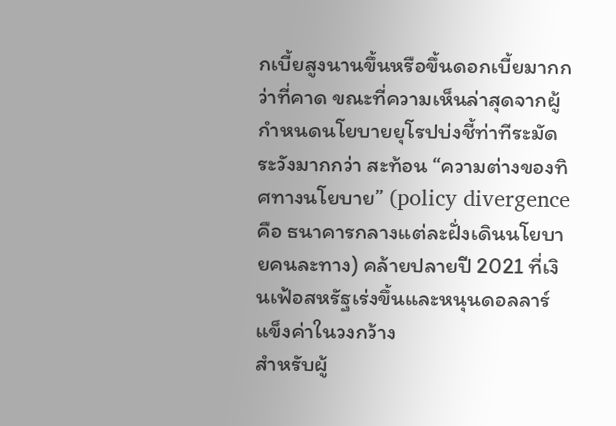กเบี้ยสูงนานขึ้นหรือขึ้นดอกเบี้ยมากกว่าที่คาด ขณะที่ความเห็นล่าสุดจากผู้กำหนดนโยบายยุโรปบ่งชี้ท่าทีระมัดระวังมากกว่า สะท้อน “ความต่างของทิศทางนโยบาย” (policy divergence คือ ธนาคารกลางแต่ละฝั่งเดินนโยบายคนละทาง) คล้ายปลายปี 2021 ที่เงินเฟ้อสหรัฐเร่งขึ้นและหนุนดอลลาร์แข็งค่าในวงกว้าง
สำหรับผู้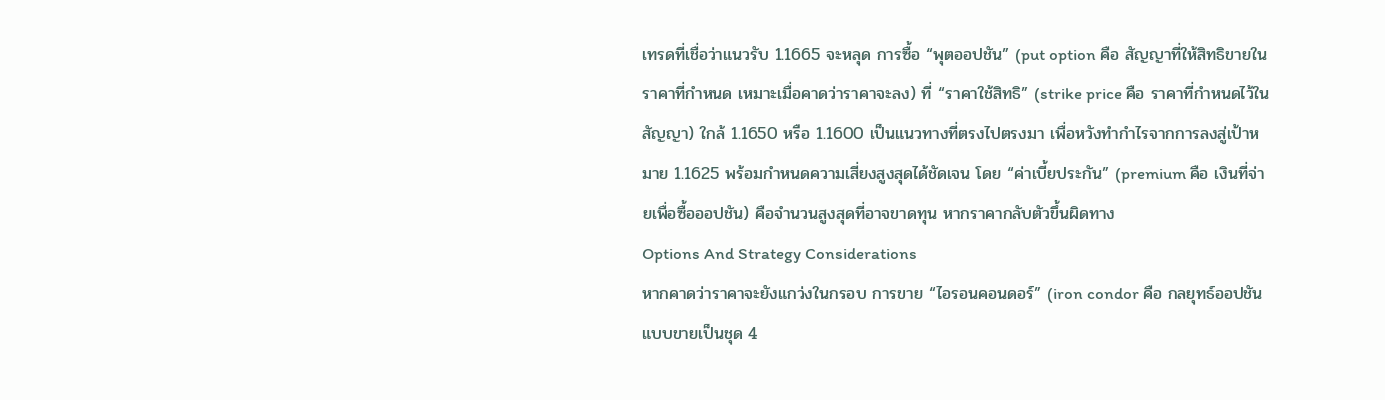เทรดที่เชื่อว่าแนวรับ 1.1665 จะหลุด การซื้อ “พุตออปชัน” (put option คือ สัญญาที่ให้สิทธิขายในราคาที่กำหนด เหมาะเมื่อคาดว่าราคาจะลง) ที่ “ราคาใช้สิทธิ” (strike price คือ ราคาที่กำหนดไว้ในสัญญา) ใกล้ 1.1650 หรือ 1.1600 เป็นแนวทางที่ตรงไปตรงมา เพื่อหวังทำกำไรจากการลงสู่เป้าหมาย 1.1625 พร้อมกำหนดความเสี่ยงสูงสุดได้ชัดเจน โดย “ค่าเบี้ยประกัน” (premium คือ เงินที่จ่ายเพื่อซื้อออปชัน) คือจำนวนสูงสุดที่อาจขาดทุน หากราคากลับตัวขึ้นผิดทาง
Options And Strategy Considerations
หากคาดว่าราคาจะยังแกว่งในกรอบ การขาย “ไอรอนคอนดอร์” (iron condor คือ กลยุทธ์ออปชันแบบขายเป็นชุด 4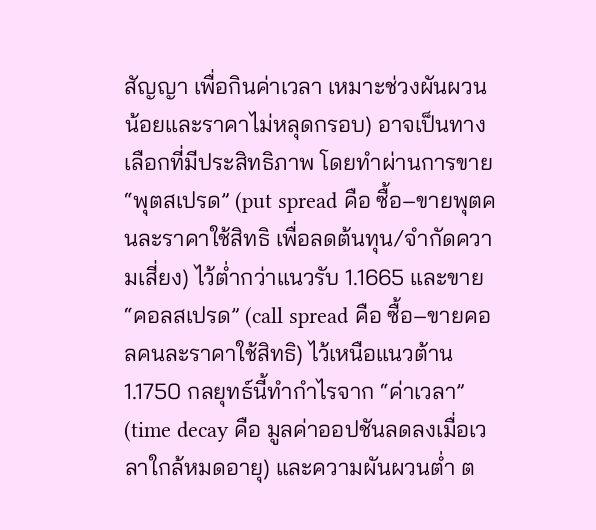สัญญา เพื่อกินค่าเวลา เหมาะช่วงผันผวนน้อยและราคาไม่หลุดกรอบ) อาจเป็นทางเลือกที่มีประสิทธิภาพ โดยทำผ่านการขาย “พุตสเปรด” (put spread คือ ซื้อ–ขายพุตคนละราคาใช้สิทธิ เพื่อลดต้นทุน/จำกัดความเสี่ยง) ไว้ต่ำกว่าแนวรับ 1.1665 และขาย “คอลสเปรด” (call spread คือ ซื้อ–ขายคอลคนละราคาใช้สิทธิ) ไว้เหนือแนวต้าน 1.1750 กลยุทธ์นี้ทำกำไรจาก “ค่าเวลา” (time decay คือ มูลค่าออปชันลดลงเมื่อเวลาใกล้หมดอายุ) และความผันผวนต่ำ ต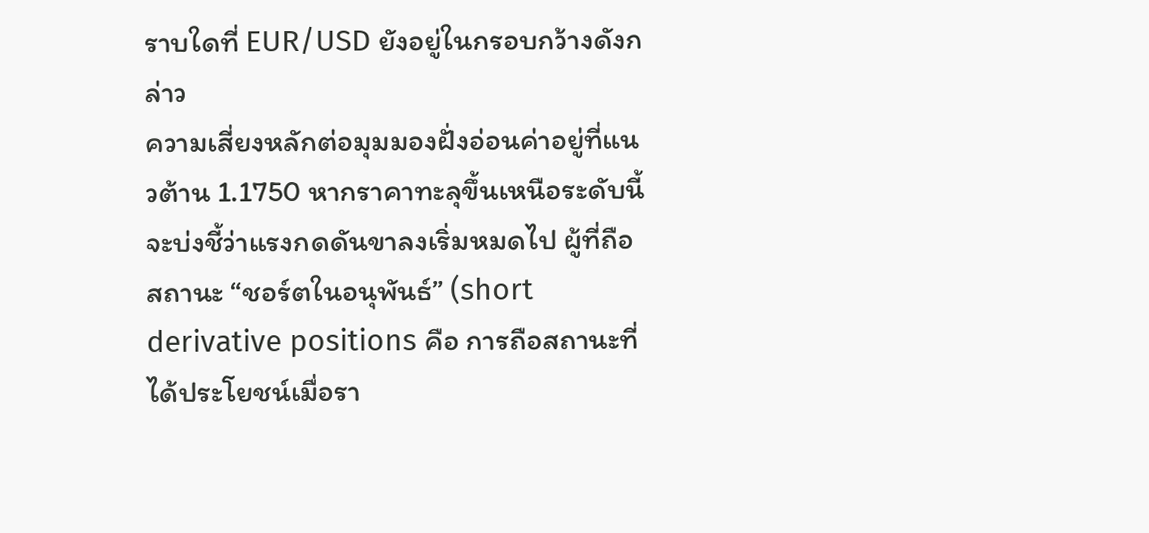ราบใดที่ EUR/USD ยังอยู่ในกรอบกว้างดังกล่าว
ความเสี่ยงหลักต่อมุมมองฝั่งอ่อนค่าอยู่ที่แนวต้าน 1.1750 หากราคาทะลุขึ้นเหนือระดับนี้ จะบ่งชี้ว่าแรงกดดันขาลงเริ่มหมดไป ผู้ที่ถือสถานะ “ชอร์ตในอนุพันธ์” (short derivative positions คือ การถือสถานะที่ได้ประโยชน์เมื่อรา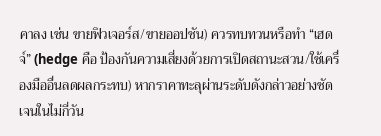คาลง เช่น ขายฟิวเจอร์ส/ขายออปชัน) ควรทบทวนหรือทำ “เฮดจ์” (hedge คือ ป้องกันความเสี่ยงด้วยการเปิดสถานะสวน/ใช้เครื่องมืออื่นลดผลกระทบ) หากราคาทะลุผ่านระดับดังกล่าวอย่างชัดเจนในไม่กี่วัน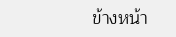ข้างหน้า